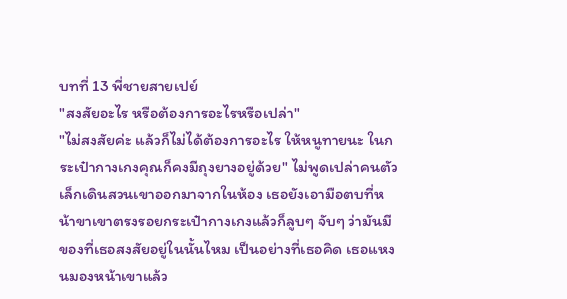บทที่ 13 พี่ชายสายเปย์
"สงสัยอะไร หรือต้องการอะไรหรือเปล่า"
"ไม่สงสัยค่ะ แล้วก็ไม่ได้ต้องการอะไร ให้หนูทายนะ ในกระเป๋ากางเกงคุณก็คงมีถุงยางอยู่ด้วย" ไม่พูดเปล่าคนตัวเล็กเดินสวนเขาออกมาจากในห้อง เธอยังเอามือตบที่หน้าขาเขาตรงรอยกระเป๋ากางเกงแล้วก็ลูบๆ จับๆ ว่ามันมีของที่เธอสงสัยอยู่ในนั้นไหม เป็นอย่างที่เธอคิด เธอแหงนมองหน้าเขาแล้ว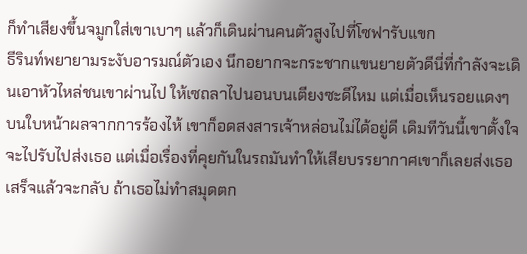ก็ทำเสียงขึ้นจมูกใส่เขาเบาๆ แล้วก็เดินผ่านคนตัวสูงไปที่โซฟารับแขก
ธีรินท์พยายามระงับอารมณ์ตัวเอง นึกอยากจะกระชากแขนยายตัวดีนี่ที่กำลังจะเดินเอาหัวไหล่ชนเขาผ่านไป ให้เซถลาไปนอนบนเตียงซะดีไหม แต่เมื่อเห็นรอยแดงๆ บนใบหน้าผลจากการร้องไห้ เขาก็อดสงสารเจ้าหล่อนไม่ได้อยู่ดี เดิมทีวันนี้เขาตั้งใจจะไปรับไปส่งเธอ แต่เมื่อเรื่องที่คุยกันในรถมันทำให้เสียบรรยากาศเขาก็เลยส่งเธอเสร็จแล้วจะกลับ ถ้าเธอไม่ทำสมุดตก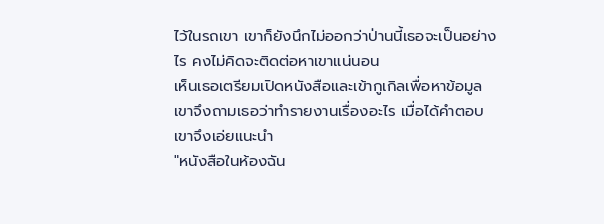ไว้ในรถเขา เขาก็ยังนึกไม่ออกว่าป่านนี้เธอจะเป็นอย่างไร คงไม่คิดจะติดต่อหาเขาแน่นอน
เห็นเธอเตรียมเปิดหนังสือและเข้ากูเกิลเพื่อหาข้อมูล เขาจึงถามเธอว่าทำรายงานเรื่องอะไร เมื่อได้คำตอบเขาจึงเอ่ยแนะนำ
"หนังสือในห้องฉัน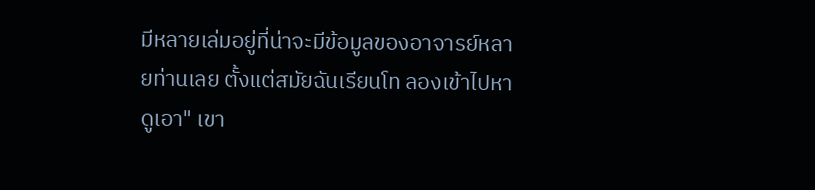มีหลายเล่มอยู่ที่น่าจะมีข้อมูลของอาจารย์หลายท่านเลย ตั้งแต่สมัยฉันเรียนโท ลองเข้าไปหาดูเอา" เขา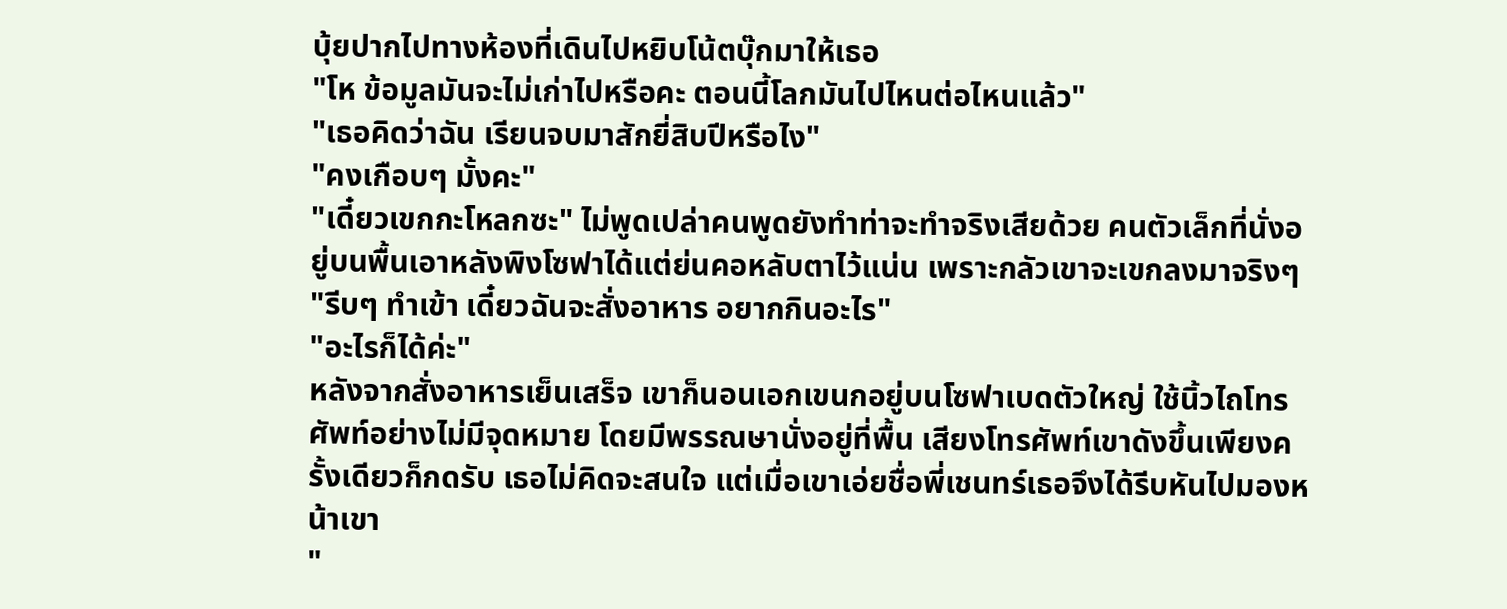บุ้ยปากไปทางห้องที่เดินไปหยิบโน้ตบุ๊กมาให้เธอ
"โห ข้อมูลมันจะไม่เก่าไปหรือคะ ตอนนี้โลกมันไปไหนต่อไหนแล้ว"
"เธอคิดว่าฉัน เรียนจบมาสักยี่สิบปีหรือไง"
"คงเกือบๆ มั้งคะ"
"เดี๋ยวเขกกะโหลกซะ" ไม่พูดเปล่าคนพูดยังทำท่าจะทำจริงเสียด้วย คนตัวเล็กที่นั่งอยู่บนพื้นเอาหลังพิงโซฟาได้แต่ย่นคอหลับตาไว้แน่น เพราะกลัวเขาจะเขกลงมาจริงๆ
"รีบๆ ทำเข้า เดี๋ยวฉันจะสั่งอาหาร อยากกินอะไร"
"อะไรก็ได้ค่ะ"
หลังจากสั่งอาหารเย็นเสร็จ เขาก็นอนเอกเขนกอยู่บนโซฟาเบดตัวใหญ่ ใช้นิ้วไถโทรศัพท์อย่างไม่มีจุดหมาย โดยมีพรรณษานั่งอยู่ที่พื้น เสียงโทรศัพท์เขาดังขึ้นเพียงครั้งเดียวก็กดรับ เธอไม่คิดจะสนใจ แต่เมื่อเขาเอ่ยชื่อพี่เชนทร์เธอจึงได้รีบหันไปมองหน้าเขา
"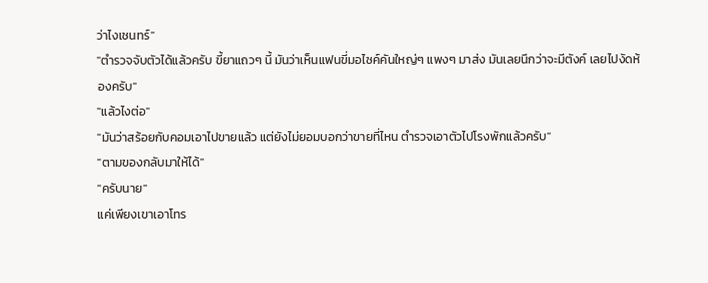ว่าไงเชนทร์"
"ตำรวจจับตัวได้แล้วครับ ขี้ยาแถวๆ นี้ มันว่าเห็นแฟนขี่มอไซค์คันใหญ่ๆ แพงๆ มาส่ง มันเลยนึกว่าจะมีตังค์ เลยไปงัดห้องครับ"
"แล้วไงต่อ"
"มันว่าสร้อยกับคอมเอาไปขายแล้ว แต่ยังไม่ยอมบอกว่าขายที่ไหน ตำรวจเอาตัวไปโรงพักแล้วครับ"
"ตามของกลับมาให้ได้"
"ครับนาย"
แค่เพียงเขาเอาโทร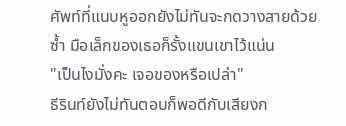ศัพท์ที่แนบหูออกยังไม่ทันจะกดวางสายด้วยซ้ำ มือเล็กของเธอก็รั้งแขนเขาไว้แน่น
"เป็นไงมั่งคะ เจอของหรือเปล่า"
ธีรินท์ยังไม่ทันตอบก็พอดีกับเสียงก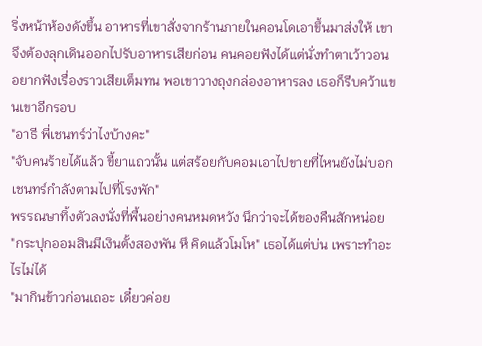ริ่งหน้าห้องดังขึ้น อาหารที่เขาสั่งจากร้านภายในคอนโดเอาขึ้นมาส่งให้ เขาจึงต้องลุกเดินออกไปรับอาหารเสียก่อน คนคอยฟังได้แต่นั่งทำตาเว้าวอน อยากฟังเรื่องราวเสียเต็มทน พอเขาวางถุงกล่องอาหารลง เธอก็รีบคว้าแขนเขาอีกรอบ
"อาธี พี่เชนทร์ว่าไงบ้างคะ"
"จับคนร้ายได้แล้ว ขี้ยาแถวนั้น แต่สร้อยกับคอมเอาไปขายที่ไหนยังไม่บอก เชนทร์กำลังตามไปที่โรงพัก"
พรรณษาทิ้งตัวลงนั่งที่พื้นอย่างคนหมดหวัง นึกว่าจะได้ของคืนสักหน่อย
"กระปุกออมสินมีเงินตั้งสองพัน หึ คิดแล้วโมโห" เธอได้แต่บ่น เพราะทำอะไรไม่ได้
"มากินข้าวก่อนเถอะ เดี๋ยวค่อย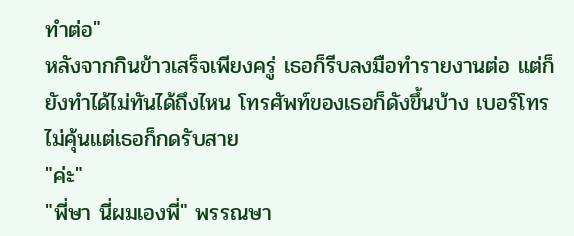ทำต่อ"
หลังจากกินข้าวเสร็จเพียงครู่ เธอก็รีบลงมือทำรายงานต่อ แต่ก็ยังทำได้ไม่ทันได้ถึงไหน โทรศัพท์ของเธอก็ดังขึ้นบ้าง เบอร์โทรไม่คุ้นแต่เธอก็กดรับสาย
"ค่ะ"
"พี่ษา นี่ผมเองพี่" พรรณษา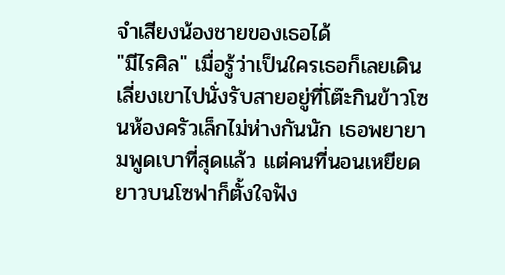จำเสียงน้องชายของเธอได้
"มีไรศิล" เมื่อรู้ว่าเป็นใครเธอก็เลยเดินเลี่ยงเขาไปนั่งรับสายอยู่ที่โต๊ะกินข้าวโซนห้องครัวเล็กไม่ห่างกันนัก เธอพยายามพูดเบาที่สุดแล้ว แต่คนที่นอนเหยียดยาวบนโซฟาก็ตั้งใจฟัง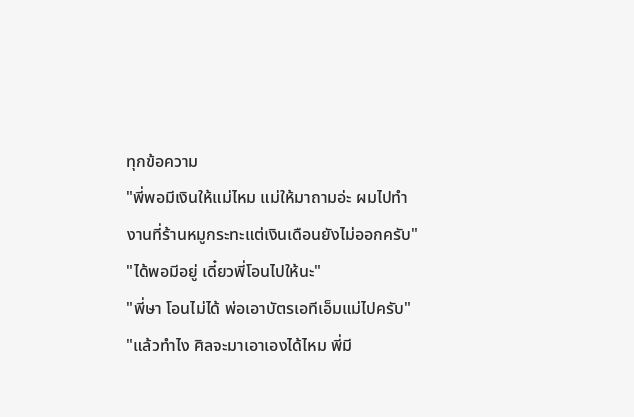ทุกข้อความ
"พี่พอมีเงินให้แม่ไหม แม่ให้มาถามอ่ะ ผมไปทำงานที่ร้านหมูกระทะแต่เงินเดือนยังไม่ออกครับ"
"ได้พอมีอยู่ เดี๋ยวพี่โอนไปให้นะ"
"พี่ษา โอนไม่ได้ พ่อเอาบัตรเอทีเอ็มแม่ไปครับ"
"แล้วทำไง ศิลจะมาเอาเองได้ไหม พี่มี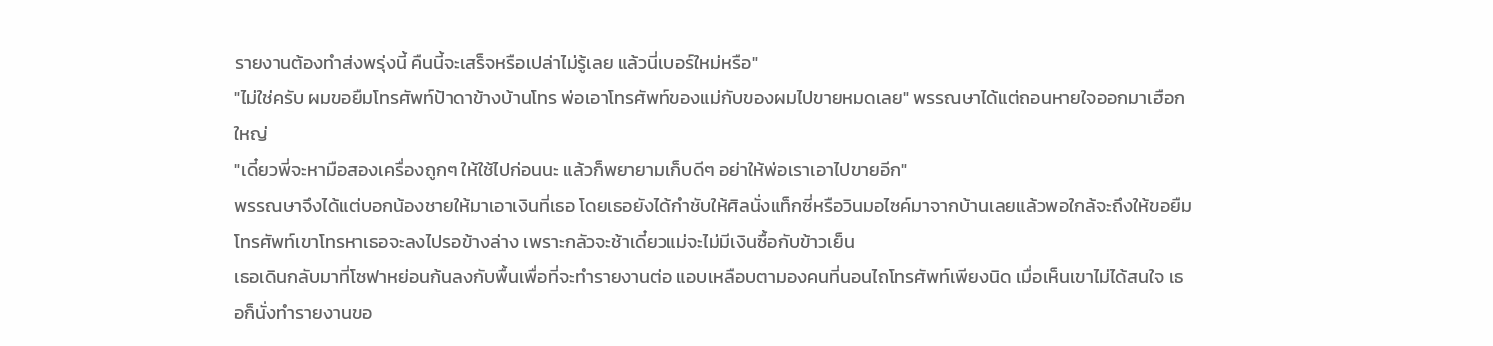รายงานต้องทำส่งพรุ่งนี้ คืนนี้จะเสร็จหรือเปล่าไม่รู้เลย แล้วนี่เบอร์ใหม่หรือ"
"ไม่ใช่ครับ ผมขอยืมโทรศัพท์ป้าดาข้างบ้านโทร พ่อเอาโทรศัพท์ของแม่กับของผมไปขายหมดเลย" พรรณษาได้แต่ถอนหายใจออกมาเฮือกใหญ่
"เดี๋ยวพี่จะหามือสองเครื่องถูกๆ ให้ใช้ไปก่อนนะ แล้วก็พยายามเก็บดีๆ อย่าให้พ่อเราเอาไปขายอีก"
พรรณษาจึงได้แต่บอกน้องชายให้มาเอาเงินที่เธอ โดยเธอยังได้กำชับให้ศิลนั่งแท็กซี่หรือวินมอไซค์มาจากบ้านเลยแล้วพอใกล้จะถึงให้ขอยืมโทรศัพท์เขาโทรหาเธอจะลงไปรอข้างล่าง เพราะกลัวจะช้าเดี๋ยวแม่จะไม่มีเงินซื้อกับข้าวเย็น
เธอเดินกลับมาที่โซฟาหย่อนก้นลงกับพื้นเพื่อที่จะทำรายงานต่อ แอบเหลือบตามองคนที่นอนไถโทรศัพท์เพียงนิด เมื่อเห็นเขาไม่ได้สนใจ เธอก็นั่งทำรายงานขอ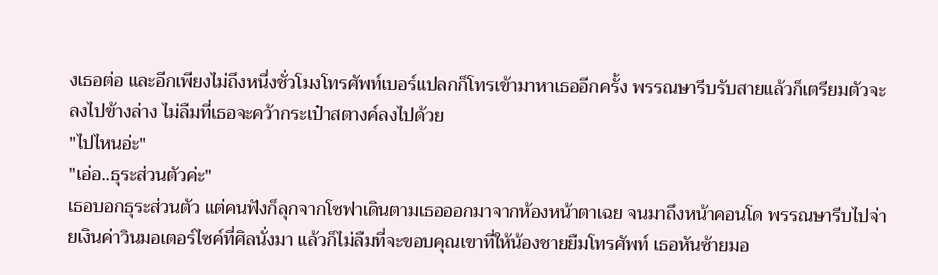งเธอต่อ และอีกเพียงไม่ถึงหนึ่งชั่วโมงโทรศัพท์เบอร์แปลกก็โทรเข้ามาหาเธออีกครั้ง พรรณษารีบรับสายแล้วก็เตรียมตัวจะลงไปข้างล่าง ไม่ลืมที่เธอจะคว้ากระเป๋าสตางค์ลงไปด้วย
"ไปไหนอ่ะ"
"เอ่อ..ธุระส่วนตัวค่ะ"
เธอบอกธุระส่วนตัว แต่คนฟังก็ลุกจากโซฟาเดินตามเธอออกมาจากห้องหน้าตาเฉย จนมาถึงหน้าคอนโด พรรณษารีบไปจ่ายเงินค่าวินมอเตอร์ไซค์ที่ศิลนั่งมา แล้วก็ไม่ลืมที่จะขอบคุณเขาที่ให้น้องชายยืมโทรศัพท์ เธอหันซ้ายมอ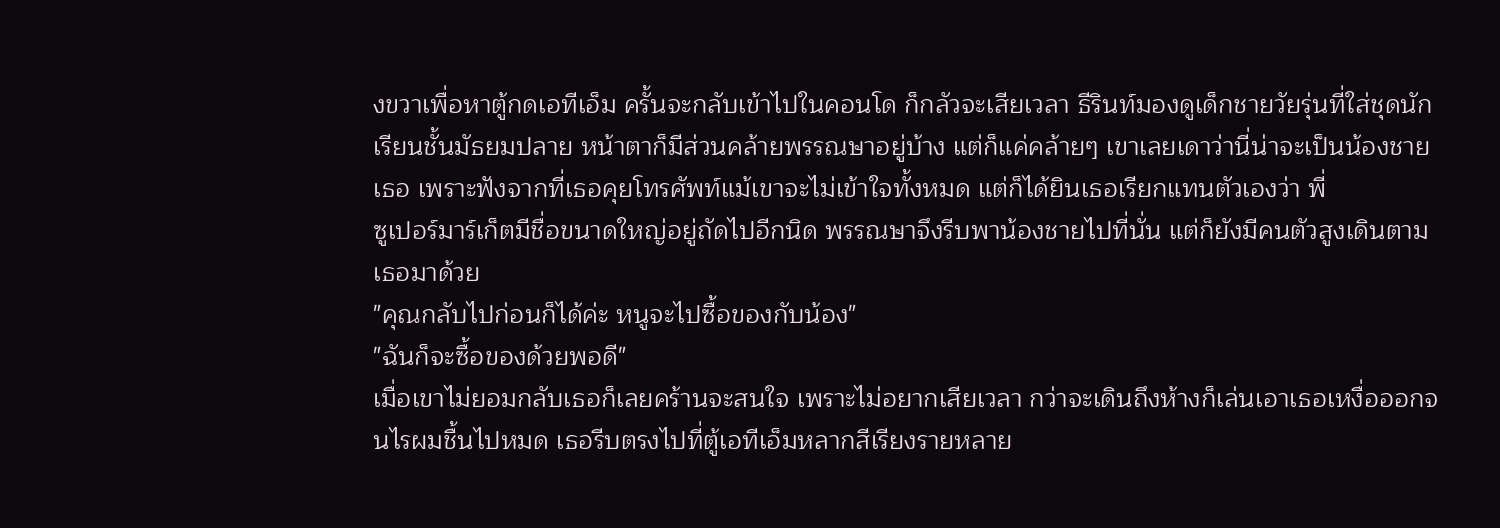งขวาเพื่อหาตู้กดเอทีเอ็ม ครั้นจะกลับเข้าไปในคอนโด ก็กลัวจะเสียเวลา ธีรินท์มองดูเด็กชายวัยรุ่นที่ใส่ชุดนักเรียนชั้นมัธยมปลาย หน้าตาก็มีส่วนคล้ายพรรณษาอยู่บ้าง แต่ก็แค่คล้ายๆ เขาเลยเดาว่านี่น่าจะเป็นน้องชายเธอ เพราะฟังจากที่เธอคุยโทรศัพท์แม้เขาจะไม่เข้าใจทั้งหมด แต่ก็ได้ยินเธอเรียกแทนตัวเองว่า พี่
ซูเปอร์มาร์เก็ตมีชื่อขนาดใหญ่อยู่ถัดไปอีกนิด พรรณษาจึงรีบพาน้องชายไปที่นั่น แต่ก็ยังมีคนตัวสูงเดินตามเธอมาด้วย
"คุณกลับไปก่อนก็ได้ค่ะ หนูจะไปซื้อของกับน้อง"
"ฉันก็จะซื้อของด้วยพอดี"
เมื่อเขาไม่ยอมกลับเธอก็เลยคร้านจะสนใจ เพราะไม่อยากเสียเวลา กว่าจะเดินถึงห้างก็เล่นเอาเธอเหงื่อออกจนไรผมชื้นไปหมด เธอรีบตรงไปที่ตู้เอทีเอ็มหลากสีเรียงรายหลาย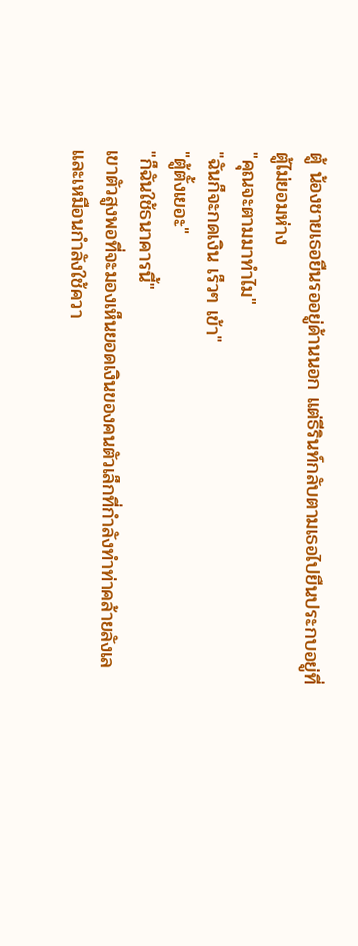ตู้ น้องชายเธอยืนรออยู่ด้านนอก แต่ธีรินท์กลับตามเธอไปยืนประกบอยู่ที่ตู้ไม่ยอมห่าง
"คุณจะตามมาทำไม"
"ฉันก็จะกดเงิน เร็วๆ เข้า"
"ตู้ตั้งเยอะ"
"ก็ฉันใช้ธนาคารนี้"
เขาตัวสูงพอที่จะมองเห็นยอดเงินของคนตัวเล็กที่กำลังทำท่าคล้ายลังเลและเหมือนกำลังใช้ควา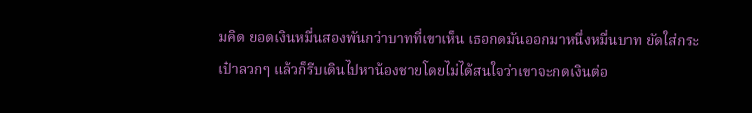มคิด ยอดเงินหมื่นสองพันกว่าบาทที่เขาเห็น เธอกดมันออกมาหนึ่งหมื่นบาท ยัดใส่กระเป๋าลวกๆ แล้วก็รีบเดินไปหาน้องชายโดยไม่ได้สนใจว่าเขาจะกดเงินต่อ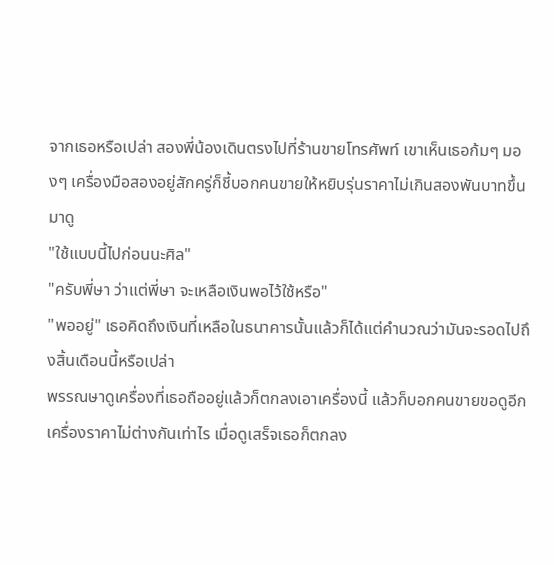จากเธอหรือเปล่า สองพี่น้องเดินตรงไปที่ร้านขายโทรศัพท์ เขาเห็นเธอก้มๆ มองๆ เครื่องมือสองอยู่สักครู่ก็ชี้บอกคนขายให้หยิบรุ่นราคาไม่เกินสองพันบาทขึ้นมาดู
"ใช้แบบนี้ไปก่อนนะศิล"
"ครับพี่ษา ว่าแต่พี่ษา จะเหลือเงินพอไว้ใช้หรือ"
"พออยู่" เธอคิดถึงเงินที่เหลือในธนาคารนั้นแล้วก็ได้แต่คำนวณว่ามันจะรอดไปถึงสิ้นเดือนนี้หรือเปล่า
พรรณษาดูเครื่องที่เธอถืออยู่แล้วก็ตกลงเอาเครื่องนี้ แล้วก็บอกคนขายขอดูอีกเครื่องราคาไม่ต่างกันเท่าไร เมื่อดูเสร็จเธอก็ตกลง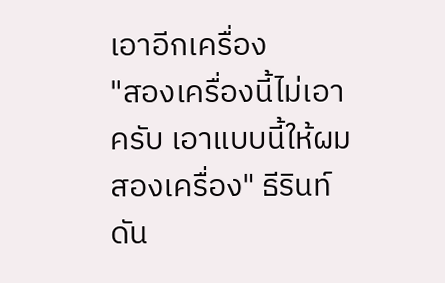เอาอีกเครื่อง
"สองเครื่องนี้ไม่เอาครับ เอาแบบนี้ให้ผมสองเครื่อง" ธีรินท์ดัน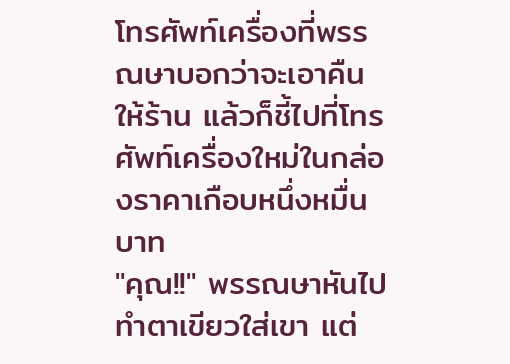โทรศัพท์เครื่องที่พรรณษาบอกว่าจะเอาคืนให้ร้าน แล้วก็ชี้ไปที่โทรศัพท์เครื่องใหม่ในกล่องราคาเกือบหนึ่งหมื่นบาท
"คุณ!!" พรรณษาหันไปทำตาเขียวใส่เขา แต่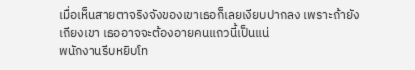เมื่อเห็นสายตาจริงจังของเขาเธอก็เลยเงียบปากลง เพราะถ้ายังเถียงเขา เธออาจจะต้องอายคนแถวนี้เป็นแน่
พนักงานรีบหยิบโท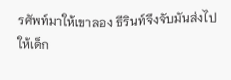รศัพท์มาให้เขาลอง ธีรินท์จึงจับมันส่งไปให้เด็ก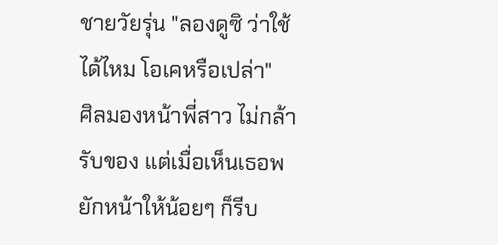ชายวัยรุ่น "ลองดูซิ ว่าใช้ได้ไหม โอเคหรือเปล่า"
ศิลมองหน้าพี่สาว ไม่กล้ารับของ แต่เมื่อเห็นเธอพยักหน้าให้น้อยๆ ก็รีบ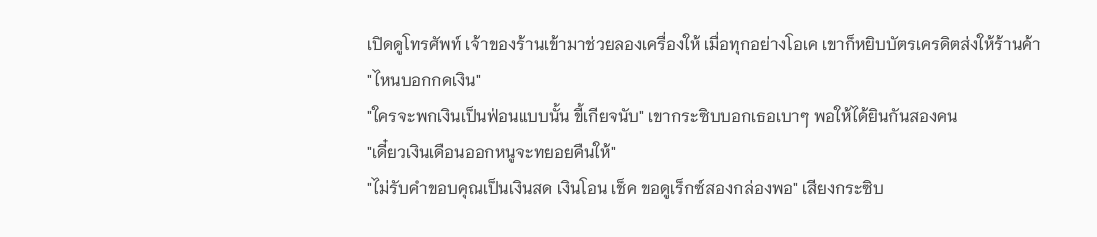เปิดดูโทรศัพท์ เจ้าของร้านเข้ามาช่วยลองเครื่องให้ เมื่อทุกอย่างโอเค เขาก็หยิบบัตรเครดิตส่งให้ร้านค้า
"ไหนบอกกดเงิน"
"ใครจะพกเงินเป็นฟ่อนแบบนั้น ขี้เกียจนับ" เขากระซิบบอกเธอเบาๆ พอให้ได้ยินกันสองคน
"เดี๋ยวเงินเดือนออกหนูจะทยอยคืนให้"
"ไม่รับคำขอบคุณเป็นเงินสด เงินโอน เช็ค ขอดูเร็กซ์สองกล่องพอ" เสียงกระซิบ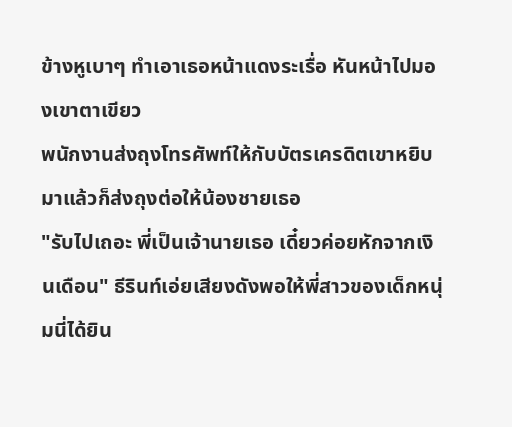ข้างหูเบาๆ ทำเอาเธอหน้าแดงระเรื่อ หันหน้าไปมองเขาตาเขียว
พนักงานส่งถุงโทรศัพท์ให้กับบัตรเครดิตเขาหยิบมาแล้วก็ส่งถุงต่อให้น้องชายเธอ
"รับไปเถอะ พี่เป็นเจ้านายเธอ เดี๋ยวค่อยหักจากเงินเดือน" ธีรินท์เอ่ยเสียงดังพอให้พี่สาวของเด็กหนุ่มนี่ได้ยิน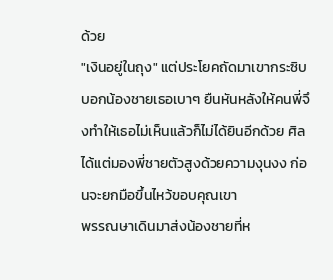ด้วย
"เงินอยู่ในถุง" แต่ประโยคถัดมาเขากระซิบบอกน้องชายเธอเบาๆ ยืนหันหลังให้คนพี่จึงทำให้เธอไม่เห็นแล้วก็ไม่ได้ยินอีกด้วย ศิลได้แต่มองพี่ชายตัวสูงด้วยความงุนงง ก่อนจะยกมือขึ้นไหว้ขอบคุณเขา
พรรณษาเดินมาส่งน้องชายที่ห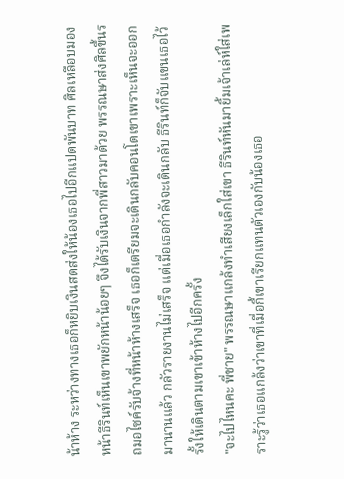น้าห้าง ระหว่างทางเธอก็หยิบเงินสดส่งให้น้องเธอไปอีกแปดพันบาท ศิลเหลือบมองหน้าธีรินท์เห็นเขาพยักหน้าน้อยๆ จึงได้รับเงินจากพี่สาวมาด้วย พรรณษาส่งศิลขึ้นรถมอไซค์รับจ้างที่หน้าห้างเสร็จ เธอก็เตรียมจะเดินกลับคอนโดเขาเพราะเห็นจะออกมานานแล้ว กลัวรายงานไม่เสร็จ แต่เมื่อเธอกำลังจะเดินกลับ ธีรินท์ก็จับแขนเธอไว้ รั้งให้เดินตามเขาเข้าห้างไปอีกครั้ง
"จะไปไหนคะ พี่ชาย" พรรณษาแกล้งทำเสียงเล็กใส่เขา ธีรินท์หันมายิ้มเจ้าเล่ห์ใส่เพราะรู้ว่าเธอแกล้งว่าเขาที่เมื่อกี้เขาเรียกแทนตัวเองกับน้องเธอ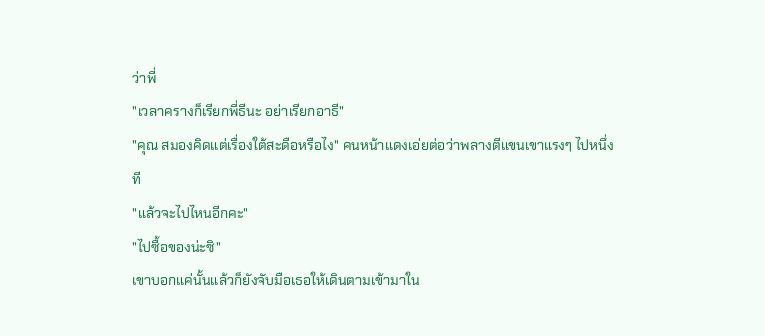ว่าพี่
"เวลาครางก็เรียกพี่ธีนะ อย่าเรียกอาธี"
"คุณ สมองคิดแต่เรื่องใต้สะดือหรือไง" คนหน้าแดงเอ่ยต่อว่าพลางตีแขนเขาแรงๆ ไปหนึ่งที
"แล้วจะไปไหนอีกคะ"
"ไปซื้อของน่ะซิ"
เขาบอกแค่นั้นแล้วก็ยังจับมือเธอให้เดินตามเข้ามาใน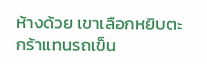ห้างด้วย เขาเลือกหยิบตะกร้าแทนรถเข็น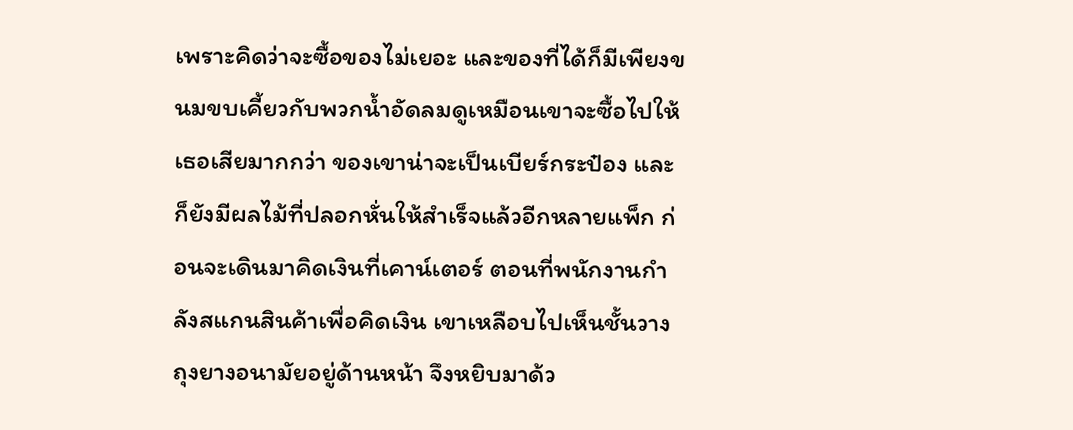เพราะคิดว่าจะซื้อของไม่เยอะ และของที่ได้ก็มีเพียงขนมขบเคี้ยวกับพวกน้ำอัดลมดูเหมือนเขาจะซื้อไปให้เธอเสียมากกว่า ของเขาน่าจะเป็นเบียร์กระป๋อง และก็ยังมีผลไม้ที่ปลอกหั่นให้สำเร็จแล้วอีกหลายแพ็ก ก่อนจะเดินมาคิดเงินที่เคาน์เตอร์ ตอนที่พนักงานกำลังสแกนสินค้าเพื่อคิดเงิน เขาเหลือบไปเห็นชั้นวางถุงยางอนามัยอยู่ด้านหน้า จึงหยิบมาด้ว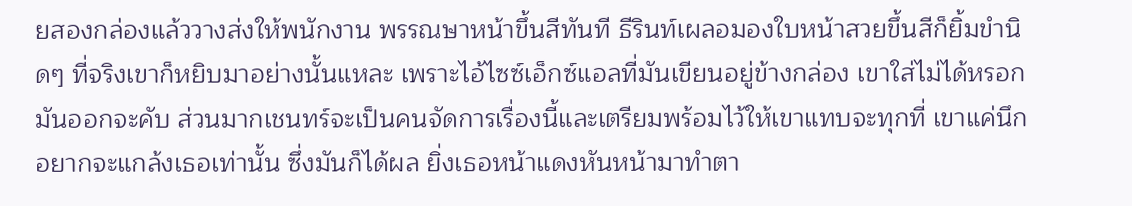ยสองกล่องแล้ววางส่งให้พนักงาน พรรณษาหน้าขึ้นสีทันที ธีรินท์เผลอมองใบหน้าสวยขึ้นสีก็ยิ้มขำนิดๆ ที่จริงเขาก็หยิบมาอย่างนั้นแหละ เพราะไอ้ไซซ์เอ็กซ์แอลที่มันเขียนอยู่ข้างกล่อง เขาใส่ไม่ได้หรอกมันออกจะคับ ส่วนมากเชนทร์จะเป็นคนจัดการเรื่องนี้และเตรียมพร้อมไว้ให้เขาแทบจะทุกที่ เขาแค่นึกอยากจะแกล้งเธอเท่านั้น ซึ่งมันก็ได้ผล ยิ่งเธอหน้าแดงหันหน้ามาทำตา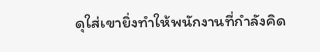ดุใส่เขายิ่งทำให้พนักงานที่กำลังคิด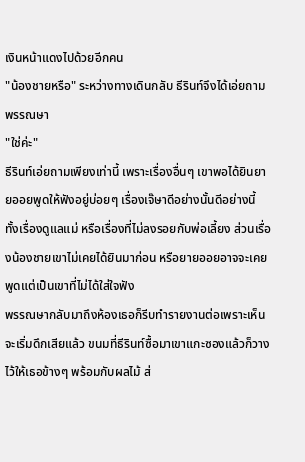เงินหน้าแดงไปด้วยอีกคน
"น้องชายหรือ" ระหว่างทางเดินกลับ ธีรินท์จึงได้เอ่ยถามพรรณษา
"ใช่ค่ะ"
ธีรินท์เอ่ยถามเพียงเท่านี้ เพราะเรื่องอื่นๆ เขาพอได้ยินยายออยพูดให้ฟังอยู่บ่อยๆ เรื่องเจ๊ษาดีอย่างนั้นดีอย่างนี้ ทั้งเรื่องดูแลแม่ หรือเรื่องที่ไม่ลงรอยกับพ่อเลี้ยง ส่วนเรื่องน้องชายเขาไม่เคยได้ยินมาก่อน หรือยายออยอาจจะเคยพูดแต่เป็นเขาที่ไม่ได้ใส่ใจฟัง
พรรณษากลับมาถึงห้องเธอก็รีบทำรายงานต่อเพราะเห็นจะเริ่มดึกเสียแล้ว ขนมที่ธีรินท์ซื้อมาเขาแกะซองแล้วก็วางไว้ให้เธอข้างๆ พร้อมกับผลไม้ ส่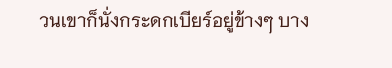วนเขาก็นั่งกระดกเบียร์อยู่ข้างๆ บาง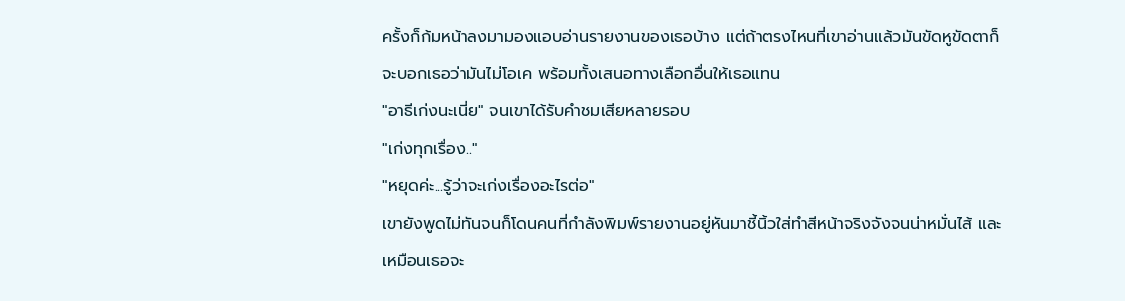ครั้งก็ก้มหน้าลงมามองแอบอ่านรายงานของเธอบ้าง แต่ถ้าตรงไหนที่เขาอ่านแล้วมันขัดหูขัดตาก็จะบอกเธอว่ามันไม่โอเค พร้อมทั้งเสนอทางเลือกอื่นให้เธอแทน
"อาธีเก่งนะเนี่ย" จนเขาได้รับคำชมเสียหลายรอบ
"เก่งทุกเรื่อง.."
"หยุดค่ะ...รู้ว่าจะเก่งเรื่องอะไรต่อ"
เขายังพูดไม่ทันจนก็โดนคนที่กำลังพิมพ์รายงานอยู่หันมาชี้นิ้วใส่ทำสีหน้าจริงจังจนน่าหมั่นไส้ และเหมือนเธอจะ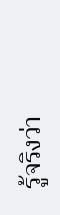รู้จริงว่า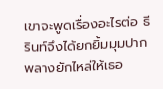เขาจะพูดเรื่องอะไรต่อ ธีรินท์จึงได้ยกยิ้มมุมปากพลางยักไหล่ให้เธอ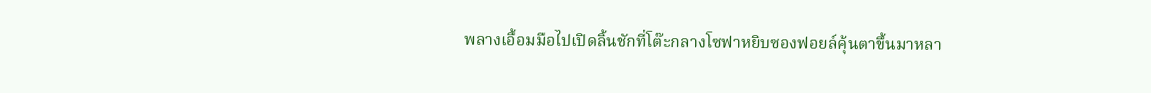พลางเอื้อมมือไปเปิดลิ้นชักที่โต๊ะกลางโซฟาหยิบซองฟอยล์คุ้นตาขึ้นมาหลา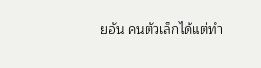ยอัน คนตัวเล็กได้แต่ทำ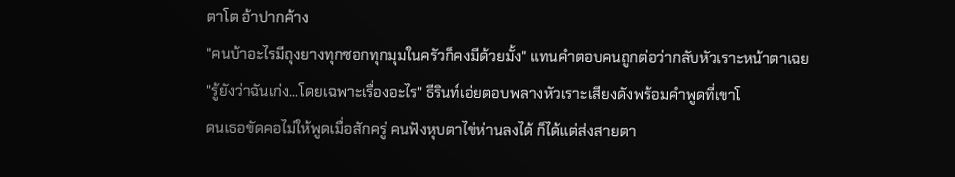ตาโต อ้าปากค้าง
"คนบ้าอะไรมีถุงยางทุกซอกทุกมุมในครัวก็คงมีด้วยมั้ง" แทนคำตอบคนถูกต่อว่ากลับหัวเราะหน้าตาเฉย
"รู้ยังว่าฉันเก่ง...โดยเฉพาะเรื่องอะไร" ธีรินท์เอ่ยตอบพลางหัวเราะเสียงดังพร้อมคำพูดที่เขาโ
ดนเธอขัดคอไม่ให้พูดเมื่อสักครู่ คนฟังหุบตาไข่ห่านลงได้ ก็ได้แต่ส่งสายตา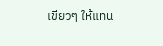เขียวๆ ให้แทน